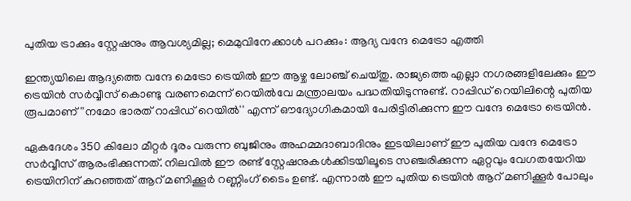പുതിയ ട്രാക്കും സ്റ്റേഷനും ആവശ്യമില്ല; മെമുവിനേക്കാൾ പറക്കും: ആദ്യ വന്ദേ മെട്രോ എത്തി

ഇന്ത്യയിലെ ആദ്യത്തെ വന്ദേ മെട്രോ ട്രെയിൽ ഈ ആഴ്ച ലോഞ്ച് ചെയ്തു. രാജ്യത്തെ എല്ലാ നഗരങ്ങളിലേക്കും ഈ ട്രെയിൻ സർവ്വീസ് കൊണ്ടു വരണമെന്ന് റെയിൽവേ മന്ത്രാലയം പദ്ധതിയിടുന്നുണ്ട്. റാപ്പിഡ് റെയിലിന്റെ പുതിയ രൂപമാണ് ''നമോ ഭാരത് റാപ്പിഡ് റെയിൽ'' എന്ന് ഔദ്യോഗികമായി പേരിട്ടിരിക്കുന്ന ഈ വന്ദേ മെട്രോ ട്രെയിൻ.

ഏകദേശം 350 കിലോ മീറ്റർ ദൂരം വരുന്ന ബുജിനും അഹമ്മദാബാദിനും ഇടയിലാണ് ഈ പുതിയ വന്ദേ മെട്രോ സർവ്വീസ് ആരംഭിക്കുന്നത്. നിലവിൽ ഈ രണ്ട് സ്റ്റേഷനുകൾക്കിടയിലൂടെ സഞ്ചരിക്കുന്ന ഏറ്റവും വേഗതയേറിയ ട്രെയിനിന് കുറഞ്ഞത് ആറ് മണിക്കൂർ റണ്ണിംഗ് ടൈം ഉണ്ട്. എന്നാൽ ഈ പുതിയ ട്രെയിൻ ആറ് മണിക്കൂർ പോലും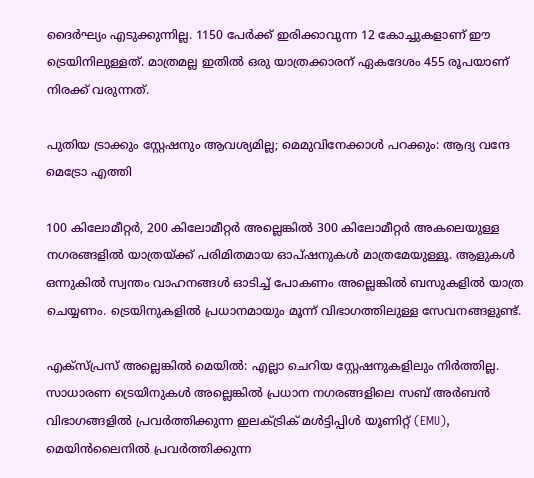ദൈർഘ്യം എടുക്കുന്നില്ല. 1150 പേർക്ക് ഇരിക്കാവുന്ന 12 കോച്ചുകളാണ് ഈ ട്രെയിനിലുള്ളത്. മാത്രമല്ല ഇതിൽ ഒരു യാത്രക്കാരന് ഏകദേശം 455 രൂപയാണ് നിരക്ക് വരുന്നത്.

പുതിയ ട്രാക്കും സ്റ്റേഷനും ആവശ്യമില്ല; മെമുവിനേക്കാൾ പറക്കും: ആദ്യ വന്ദേ മെട്രോ എത്തി

100 കിലോമീറ്റർ, 200 കിലോമീറ്റർ അല്ലെങ്കിൽ 300 കിലോമീറ്റർ അകലെയുള്ള നഗരങ്ങളിൽ യാത്രയ്ക്ക് പരിമിതമായ ഓപ്ഷനുകൾ മാത്രമേയുള്ളൂ. ആളുകൾ ഒന്നുകിൽ സ്വന്തം വാഹനങ്ങൾ ഓടിച്ച് പോകണം അല്ലെങ്കിൽ ബസുകളിൽ യാത്ര ചെയ്യണം. ട്രെയിനുകളിൽ പ്രധാനമായും മൂന്ന് വിഭാഗത്തിലുള്ള സേവനങ്ങളുണ്ട്.

എക്സ്പ്രസ് അല്ലെങ്കിൽ മെയിൽ: എല്ലാ ചെറിയ സ്റ്റേഷനുകളിലും നിർത്തില്ല. സാധാരണ ട്രെയിനുകൾ അല്ലെങ്കിൽ പ്രധാന നഗരങ്ങളിലെ സബ് അർബൻ വിഭാഗങ്ങളിൽ പ്രവർത്തിക്കുന്ന ഇലക്ട്രിക് മൾട്ടിപ്പിൾ യൂണിറ്റ് (EMU), മെയിൻലൈനിൽ പ്രവർത്തിക്കുന്ന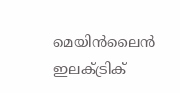മെയിൻലൈൻ ഇലക്ട്രിക്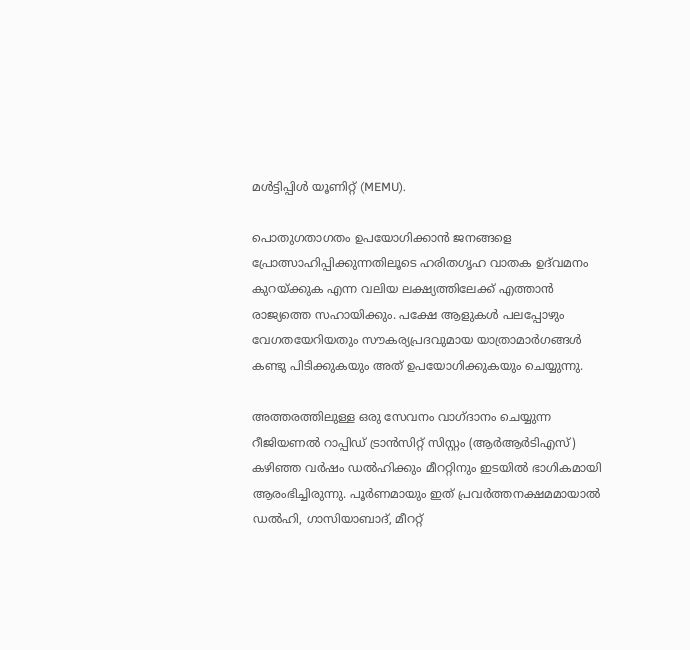മൾട്ടിപ്പിൾ യൂണിറ്റ് (MEMU).

പൊതുഗതാഗതം ഉപയോഗിക്കാൻ ജനങ്ങളെ പ്രോത്സാഹിപ്പിക്കുന്നതിലൂടെ ഹരിതഗൃഹ വാതക ഉദ്‌വമനം കുറയ്ക്കുക എന്ന വലിയ ലക്ഷ്യത്തിലേക്ക് എത്താൻ രാജ്യത്തെ സഹായിക്കും. പക്ഷേ ആളുകൾ പലപ്പോഴും വേഗതയേറിയതും സൗകര്യപ്രദവുമായ യാത്രാമാർഗങ്ങൾ കണ്ടു പിടിക്കുകയും അത് ഉപയോഗിക്കുകയും ചെയ്യുന്നു.

അത്തരത്തിലുള്ള ഒരു സേവനം വാഗ്ദാനം ചെയ്യുന്ന റീജിയണൽ റാപ്പിഡ് ട്രാൻസിറ്റ് സിസ്റ്റം (ആർആർടിഎസ്) കഴിഞ്ഞ വർഷം ഡൽഹിക്കും മീററ്റിനും ഇടയിൽ ഭാഗികമായി ആരംഭിച്ചിരുന്നു. പൂർണമായും ഇത് പ്രവർത്തനക്ഷമമായാൽ ഡൽഹി, ഗാസിയാബാദ്, മീററ്റ്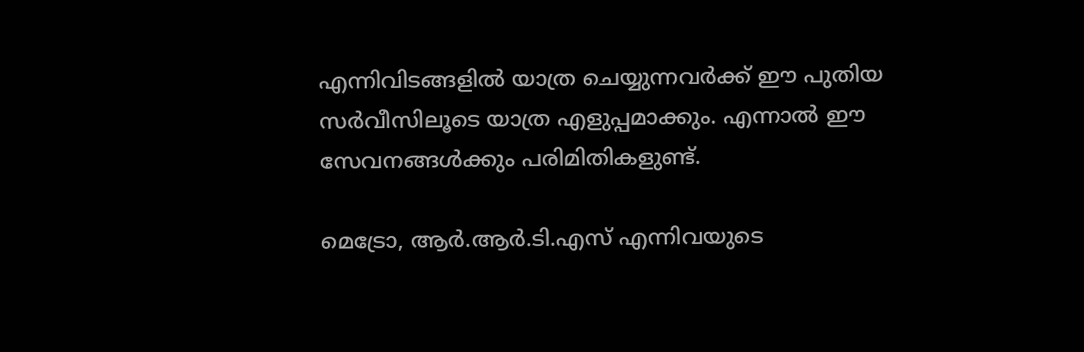എന്നിവിടങ്ങളിൽ യാത്ര ചെയ്യുന്നവർക്ക് ഈ പുതിയ സർവീസിലൂടെ യാത്ര എളുപ്പമാക്കും. എന്നാൽ ഈ സേവനങ്ങൾക്കും പരിമിതികളുണ്ട്.

മെട്രോ, ആർ.ആർ.ടി.എസ് എന്നിവയുടെ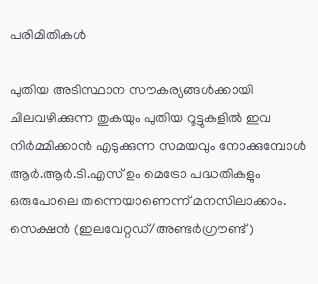പരിമിതികൾ

പുതിയ അടിസ്ഥാന സൗകര്യങ്ങൾക്കായി ചിലവഴിക്കുന്ന തുകയും പുതിയ റൂട്ടുകളിൽ ഇവ നിർമ്മിക്കാൻ എടുക്കുന്ന സമയവും നോക്കുമ്പോൾ ആർ.ആർ.ടി.എസ് ഉം മെട്രോ പദ്ധതികളും ഒരുപോലെ തന്നെയാണെന്ന് മനസിലാക്കാം. സെക്ഷൻ (ഇലവേറ്റഡ്/അണ്ടർഗ്രൗണ്ട്)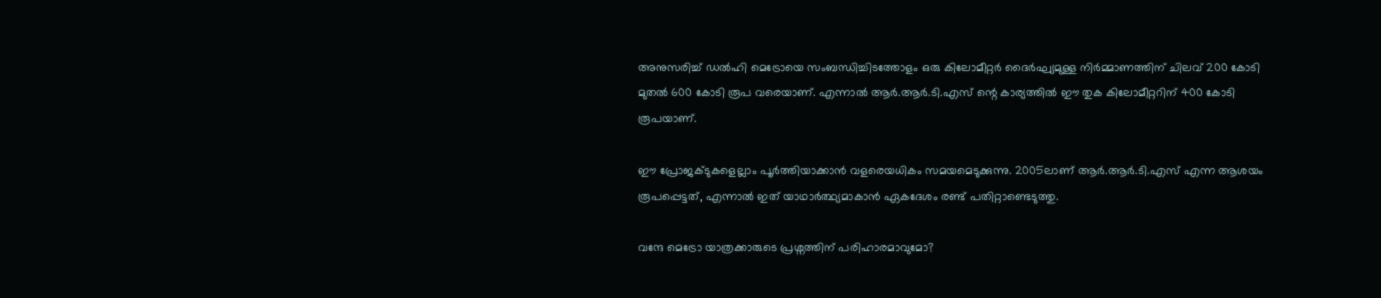അനുസരിച്ച് ഡൽഹി മെട്രോയെ സംബന്ധിച്ചിടത്തോളം ഒരു കിലോമീറ്റർ ദൈർഘ്യമുള്ള നിർമ്മാണത്തിന് ചിലവ് 200 കോടി മുതൽ 600 കോടി രൂപ വരെയാണ്. എന്നാൽ ആർ.ആർ.ടി.എസ് ന്റെ കാര്യത്തിൽ ഈ തുക കിലോമീറ്ററിന് 400 കോടി രൂപയാണ്.

ഈ പ്രോജക്ടുകളെല്ലാം പൂർത്തിയാക്കാൻ വളരെയധികം സമയമെടുക്കുന്നു. 2005ലാണ് ആർ.ആർ.ടി.എസ് എന്ന ആശയം രൂപപ്പെട്ടത്, എന്നാൽ ഇത് യാഥാർത്ഥ്യമാകാൻ ഏകദേശം രണ്ട് പതിറ്റാണ്ടെടുത്തു.

വന്ദേ മെട്രോ യാത്രക്കാരുടെ പ്രശ്നത്തിന് പരിഹാരമാവുമോ?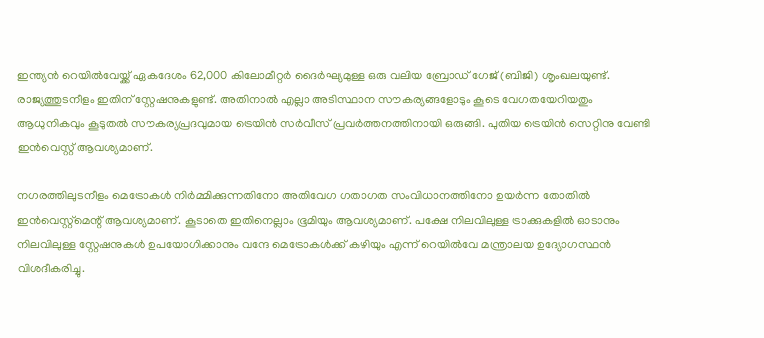ഇന്ത്യൻ റെയിൽവേയ്ക്ക് ഏകദേശം 62,000 കിലോമീറ്റർ ദൈർഘ്യമുള്ള ഒരു വലിയ ബ്രോഡ് ഗേജ് (ബിജി) ശൃംഖലയുണ്ട്. രാജ്യത്തുടനീളം ഇതിന് സ്റ്റേഷനുകളുണ്ട്. അതിനാൽ എല്ലാ അടിസ്ഥാന സൗകര്യങ്ങളോടും കൂടെ വേഗതയേറിയതും ആധുനികവും കൂടുതൽ സൗകര്യപ്രദവുമായ ട്രെയിൻ സർവീസ് പ്രവർത്തനത്തിനായി ഒരുങ്ങി. പുതിയ ട്രെയിൻ സെറ്റിനു വേണ്ടി ഇൻവെസ്റ്റ് ആവശ്യമാണ്.

നഗരത്തിലുടനീളം മെട്രോകൾ നിർമ്മിക്കുന്നതിനോ അതിവേഗ ഗതാഗത സംവിധാനത്തിനോ ഉയർന്ന തോതിൽ ഇൻവെസ്റ്റ്മെന്റ് ആവശ്യമാണ്. കൂടാതെ ഇതിനെല്ലാം ഭൂമിയും ആവശ്യമാണ്. പക്ഷേ നിലവിലുള്ള ട്രാക്കുകളിൽ ഓടാനും നിലവിലുള്ള സ്റ്റേഷനുകൾ ഉപയോഗിക്കാനും വന്ദേ മെട്രോകൾക്ക് കഴിയും എന്ന് റെയിൽവേ മന്ത്രാലയ ഉദ്യോഗസ്ഥൻ വിശദീകരിച്ചു.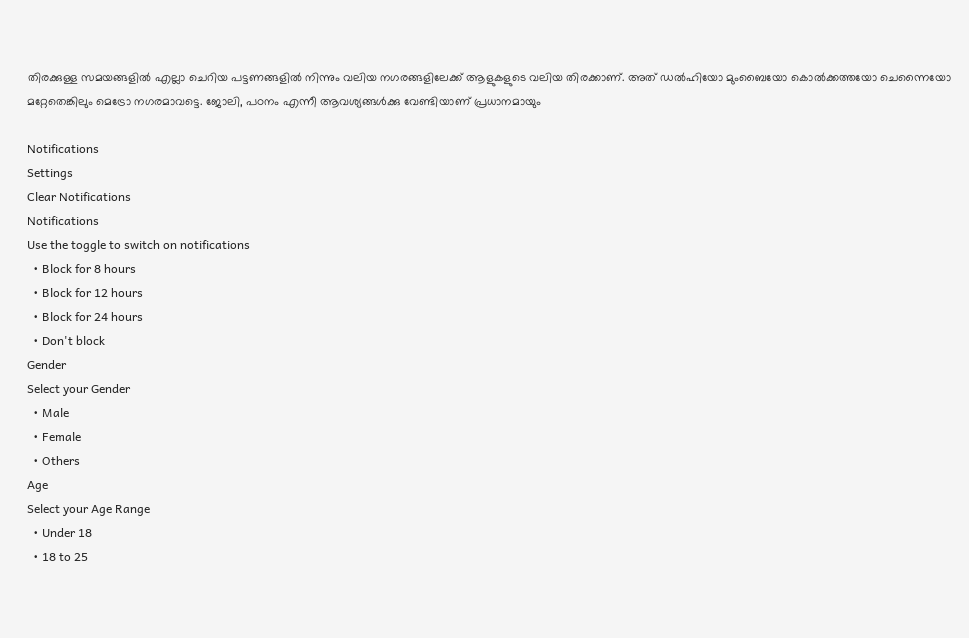തിരക്കുള്ള സമയങ്ങളിൽ എല്ലാ ചെറിയ പട്ടണങ്ങളിൽ നിന്നും വലിയ നഗരങ്ങളിലേക്ക് ആളുകളുടെ വലിയ തിരക്കാണ്. അത് ഡൽഹിയോ മുംബൈയോ കൊൽക്കത്തയോ ചെന്നൈയോ മറ്റേതെങ്കിലും മെട്രോ നഗരമാവട്ടെ. ജോലി, പഠനം എന്നീ ആവശ്യങ്ങൾക്കു വേണ്ടിയാണ് പ്രധാനമായും

Notifications
Settings
Clear Notifications
Notifications
Use the toggle to switch on notifications
  • Block for 8 hours
  • Block for 12 hours
  • Block for 24 hours
  • Don't block
Gender
Select your Gender
  • Male
  • Female
  • Others
Age
Select your Age Range
  • Under 18
  • 18 to 25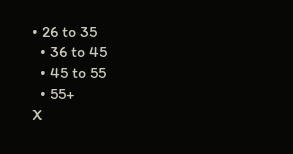• 26 to 35
  • 36 to 45
  • 45 to 55
  • 55+
X